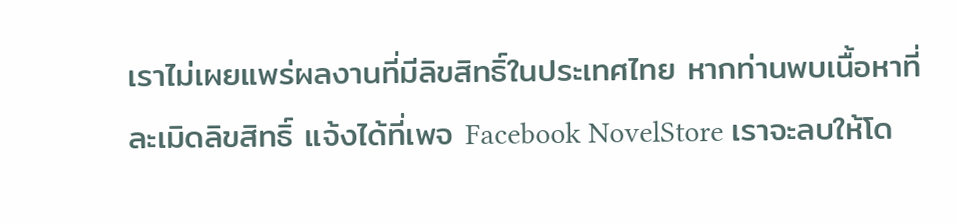เราไม่เผยแพร่ผลงานที่มีลิขสิทธิ์ในประเทศไทย หากท่านพบเนื้อหาที่ละเมิดลิขสิทธิ์ แจ้งได้ที่เพจ Facebook NovelStore เราจะลบให้โด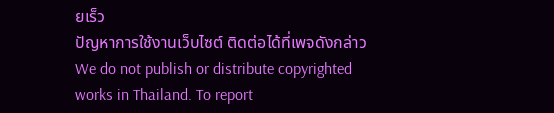ยเร็ว
ปัญหาการใช้งานเว็บไซต์ ติดต่อได้ที่เพจดังกล่าว
We do not publish or distribute copyrighted works in Thailand. To report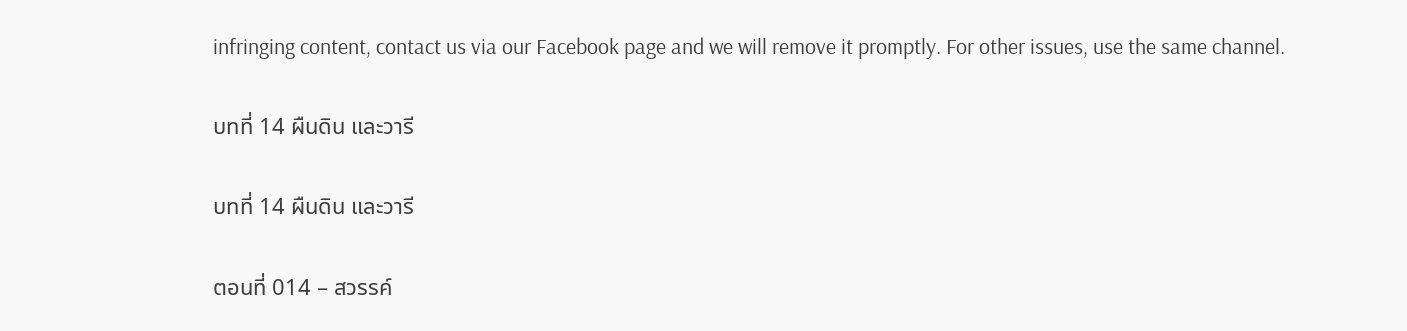infringing content, contact us via our Facebook page and we will remove it promptly. For other issues, use the same channel.

บทที่ 14 ผืนดิน และวารี

บทที่ 14 ผืนดิน และวารี

ตอนที่ 014 – สวรรค์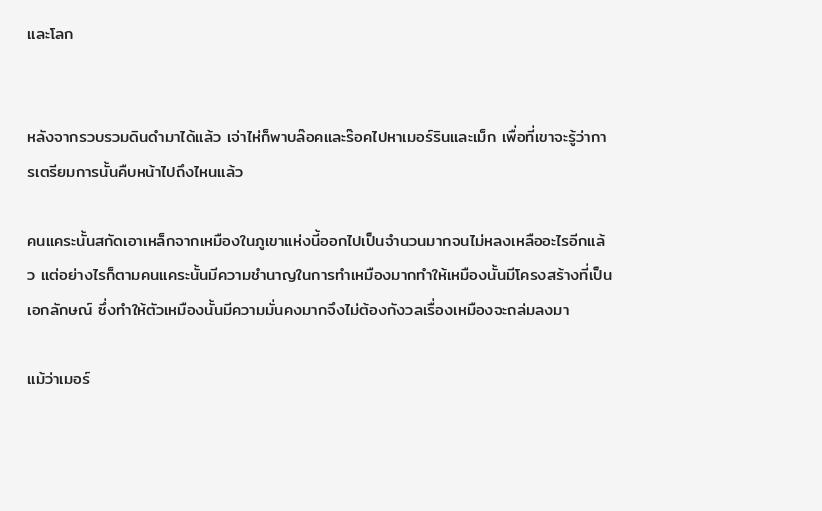และโลก


หลังจากรวบรวมดินดำมาได้แล้ว เจ่าไห่ก็พาบล๊อคและร๊อคไปหาเมอร์รินและเม็ก เพื่อที่เขาจะรู้ว่าการเตรียมการนั้นคืบหน้าไปถึงไหนแล้ว

คนแคระนั้นสกัดเอาเหล็กจากเหมืองในภูเขาแห่งนี้ออกไปเป็นจำนวนมากจนไม่หลงเหลืออะไรอีกแล้ว แต่อย่างไรก็ตามคนแคระนั้นมีความชำนาญในการทำเหมืองมากทำให้เหมืองนั้นมีโครงสร้างที่เป็นเอกลักษณ์ ซึ่งทำให้ตัวเหมืองนั้นมีความมั่นคงมากจึงไม่ต้องกังวลเรื่องเหมืองจะถล่มลงมา

แม้ว่าเมอร์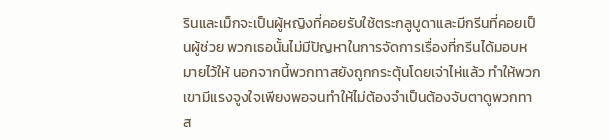รินและเม็กจะเป็นผู้หญิงที่คอยรับใช้ตระกลูบูดาและมีกรีนที่คอยเป็นผู้ช่วย พวกเธอนั้นไม่มีปัญหาในการจัดการเรื่องที่กรีนได้มอบหมายไว้ให้ นอกจากนี้พวกทาสยังถูกกระตุ้นโดยเจ่าไห่แล้ว ทำให้พวกเขามีแรงจูงใจเพียงพอจนทำให้ไม่ต้องจำเป็นต้องจับตาดูพวกทาส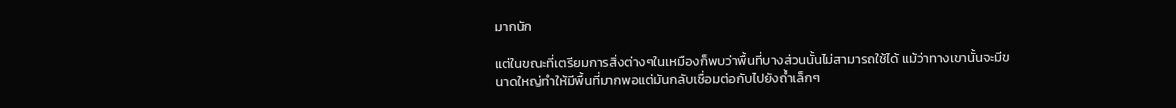มากนัก

แต่ในขณะที่เตรียมการสิ่งต่างๆในเหมืองก็พบว่าพื้นที่บางส่วนนั้นไม่สามารถใช้ได้ แม้ว่าทางเขานั้นจะมีขนาดใหญ่ทำให้มีพื้นที่มากพอแต่มันกลับเชื่อมต่อกับไปยังถ้ำเล็กๆ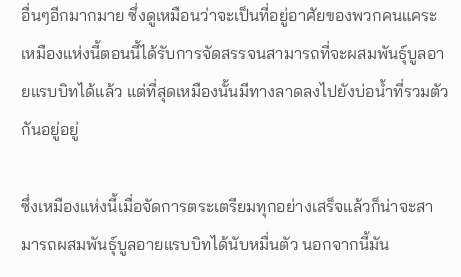อื่นๆอีกมากมาย ซึ่งดูเหมือนว่าจะเป็นที่อยู่อาศัยของพวกคนแคระ เหมืองแห่งนี้ตอนนี้ได้รับการจัดสรรจนสามารถที่จะผสมพันธุ์บูลอายแรบบิทได้แล้ว แต่ที่สุดเหมืองนั้นมีทางลาดลงไปยังบ่อน้ำที่รวมตัวกันอยู่อยู่

ซึ่งเหมืองแห่งนี้เมื่อจัดการตระเตรียมทุกอย่างเสร็จแล้วก็น่าจะสามารถผสมพันธุ์บูลอายแรบบิทได้นับหมื่นตัว นอกจากนี้มัน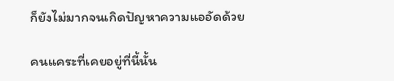ก็ยังไม่มากจนเกิดปัญหาความแออัดด้วย

คนแคระที่เคยอยู่ที่นี้นั้น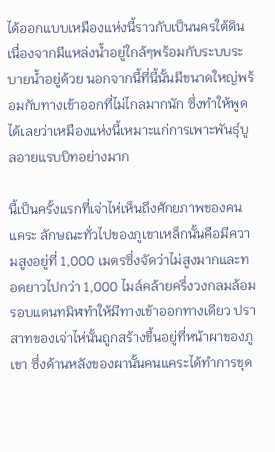ได้ออกแบบเหมืองแห่งนี้ราวกับเป็นนครใต้ดิน เนื่องจากมีแหล่งน้ำอยู่ใกล้ๆพร้อมกับระบบระบายน้ำอยู่ด้วย นอกจากนี้ที่นี้นั้นมีขนาดใหญ่พร้อมกับทางเข้าออกที่ไม่ไกลมากนัก ซึ่งทำให้พูดได้เลยว่าเหมืองแห่งนี้เหมาะแก่การเพาะพันธุ์บูลอายแรบบิทอย่างมาก

นี้เป็นครั้งแรกที่เจ่าไห่เห็นถึงศักยภาพของคนแคระ ลักษณะทั่วไปของภูเขาเหล็กนั้นคือมีความสูงอยู่ที่ 1,000 เมตรซึ่งจัดว่าไม่สูงมากและทอดยาวไปกว่า 1,000 ไมล์คล้ายครึ่งวงกลมล้อมรอบแดนทมิฬทำให้มีทางเข้าออกทางเดียว ปราสาทของเจ่าไห่นั้นถูกสร้างขึ้นอยู่ที่หน้าผาของภูเขา ซึ่งด้านหลังของผานั้นคนแคระได้ทำการขุด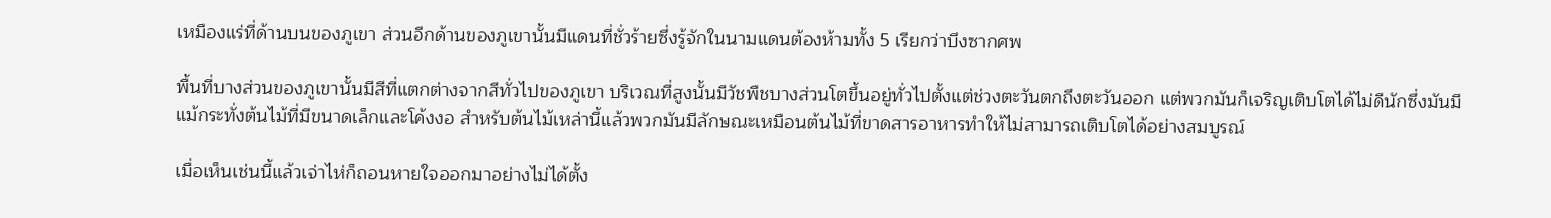เหมืองแร่ที่ด้านบนของภูเขา ส่วนอีกด้านของภูเขานั้นมีแดนที่ชั่วร้ายซึ่งรู้จักในนามแดนต้องห้ามทั้ง 5 เรียกว่าบึงซากศพ

พื้นที่บางส่วนของภูเขานั้นมีสีที่แตกต่างจากสีทั่วไปของภูเขา บริเวณที่สูงนั้นมีวัชพืชบางส่วนโตขึ้นอยู่ทั่วไปตั้งแต่ช่วงตะวันตกถึงตะวันออก แต่พวกมันก็เจริญเติบโตได้ไม่ดีนักซึ่งมันมีแม้กระทั่งต้นไม้ที่มีขนาดเล็กและโค้งงอ สำหรับต้นไม้เหล่านี้แล้วพวกมันมีลักษณะเหมือนต้นไม้ที่ขาดสารอาหารทำให้ไม่สามารถเติบโตได้อย่างสมบูรณ์

เมื่อเห็นเช่นนี้แล้วเจ่าไห่ก็ถอนหายใจออกมาอย่างไม่ได้ตั้ง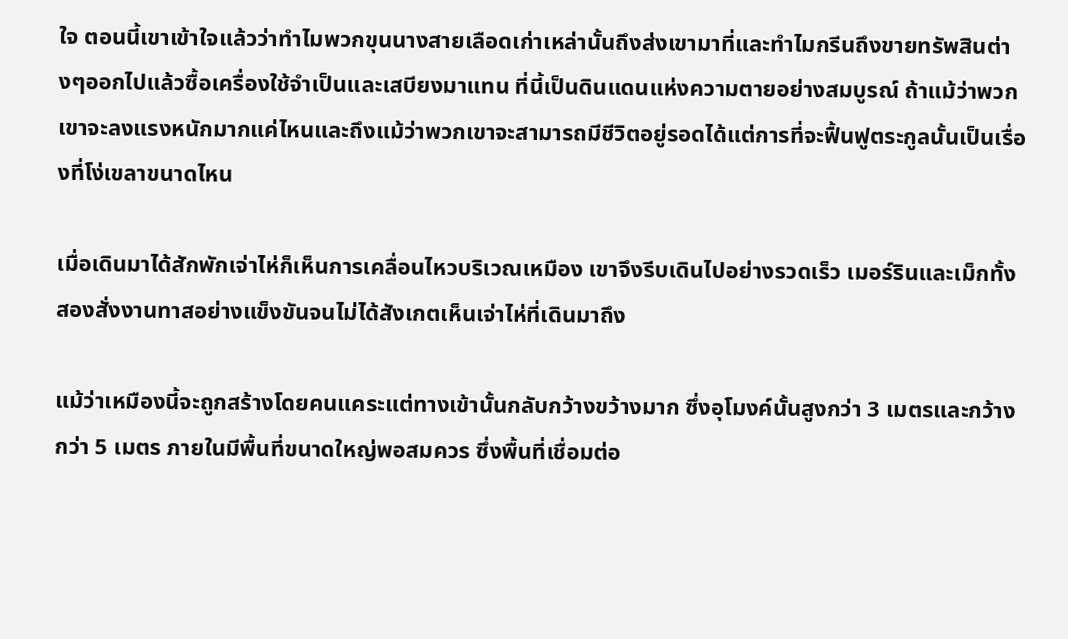ใจ ตอนนี้เขาเข้าใจแล้วว่าทำไมพวกขุนนางสายเลือดเก่าเหล่านั้นถึงส่งเขามาที่และทำไมกรีนถึงขายทรัพสินต่างๆออกไปแล้วซื้อเครื่องใช้จำเป็นและเสบียงมาแทน ที่นี้เป็นดินแดนแห่งความตายอย่างสมบูรณ์ ถ้าแม้ว่าพวกเขาจะลงแรงหนักมากแค่ไหนและถึงแม้ว่าพวกเขาจะสามารถมีชีวิตอยู่รอดได้แต่การที่จะฟื้นฟูตระกูลนั้นเป็นเรื่องที่โง่เขลาขนาดไหน

เมื่อเดินมาได้สักพักเจ่าไห่ก็เห็นการเคลื่อนไหวบริเวณเหมือง เขาจึงรีบเดินไปอย่างรวดเร็ว เมอร์รินและเม็กทั้งสองสั่งงานทาสอย่างแข็งขันจนไม่ได้สังเกตเห็นเจ่าไห่ที่เดินมาถึง

แม้ว่าเหมืองนี้จะถูกสร้างโดยคนแคระแต่ทางเข้านั้นกลับกว้างขว้างมาก ซึ่งอุโมงค์นั้นสูงกว่า 3 เมตรและกว้างกว่า 5 เมตร ภายในมีพื้นที่ขนาดใหญ่พอสมควร ซึ่งพื้นที่เชื่อมต่อ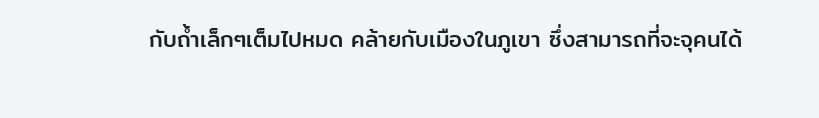กับถ้ำเล็กๆเต็มไปหมด คล้ายกับเมืองในภูเขา ซึ่งสามารถที่จะจุคนได้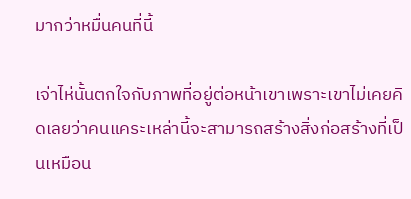มากว่าหมื่นคนที่นี้

เจ่าไห่นั้นตกใจกับภาพที่อยู่ต่อหน้าเขาเพราะเขาไม่เคยคิดเลยว่าคนแคระเหล่านี้จะสามารถสร้างสิ่งก่อสร้างที่เป็นเหมือน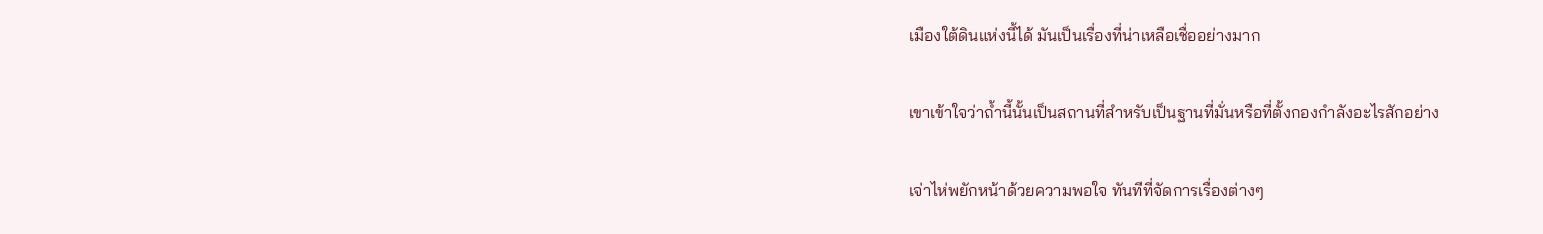เมืองใต้ดินแห่งนี้ได้ มันเป็นเรื่องที่น่าเหลือเชื่ออย่างมาก

เขาเข้าใจว่าถ้ำนี้นั้นเป็นสถานที่สำหรับเป็นฐานที่มั่นหรือที่ตั้งกองกำลังอะไรสักอย่าง

เจ่าไห่พยักหน้าด้วยความพอใจ ทันทีที่จัดการเรื่องต่างๆ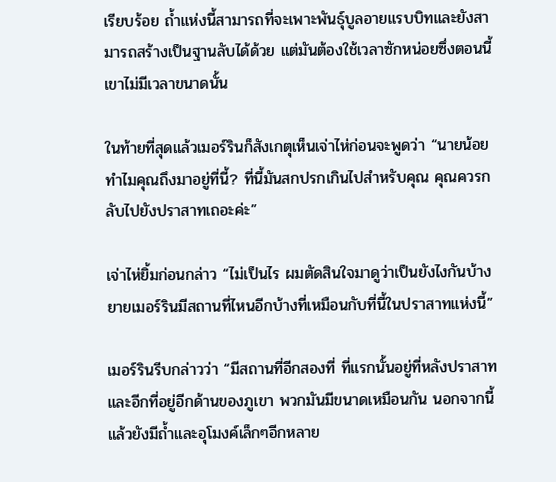เรียบร้อย ถ้ำแห่งนี้สามารถที่จะเพาะพันธุ์บูลอายแรบบิทและยังสามารถสร้างเป็นฐานลับได้ด้วย แต่มันต้องใช้เวลาซักหน่อยซึ่งตอนนี้เขาไม่มีเวลาขนาดนั้น

ในท้ายที่สุดแล้วเมอร์รินก็สังเกตุเห็นเจ่าไห่ก่อนจะพูดว่า “นายน้อยทำไมคุณถึงมาอยู่ที่นี้? ที่นี้มันสกปรกเกินไปสำหรับคุณ คุณควรกลับไปยังปราสาทเถอะค่ะ”

เจ่าไห่ยิ้มก่อนกล่าว “ไม่เป็นไร ผมตัดสินใจมาดูว่าเป็นยังไงกันบ้าง ยายเมอร์รินมีสถานที่ไหนอีกบ้างที่เหมือนกับที่นี้ในปราสาทแห่งนี้”

เมอร์รินรีบกล่าวว่า “มีสถานที่อีกสองที่ ที่แรกนั้นอยู่ที่หลังปราสาทและอีกที่อยู่อีกด้านของภูเขา พวกมันมีขนาดเหมือนกัน นอกจากนี้แล้วยังมีถ้ำและอุโมงค์เล็กๆอีกหลาย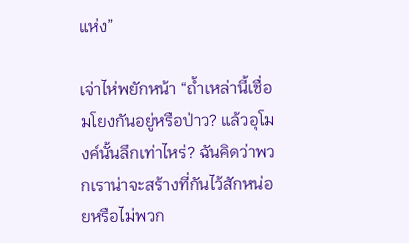แห่ง”

เจ่าไห่พยักหน้า “ถ้ำเหล่านี้เชื่อมโยงกันอยู่หรือป่าว? แล้วอุโมงค์นั้นลึกเท่าไหร่? ฉันคิดว่าพวกเราน่าจะสร้างที่กันไว้สักหน่อยหรือไม่พวก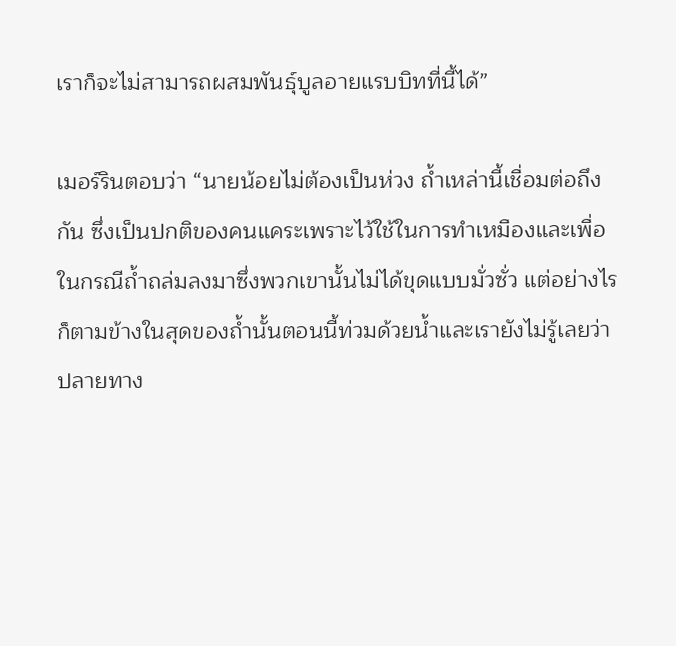เราก็จะไม่สามารถผสมพันธุ์บูลอายแรบบิทที่นี้ได้”

เมอร์รินตอบว่า “นายน้อยไม่ต้องเป็นห่วง ถ้ำเหล่านี้เชื่อมต่อถึงกัน ซึ่งเป็นปกติของคนแคระเพราะไว้ใช้ในการทำเหมืองและเพื่อในกรณีถ้ำถล่มลงมาซึ่งพวกเขานั้นไม่ได้ขุดแบบมั่วซั่ว แต่อย่างไรก็ตามข้างในสุดของถ้ำนั้นตอนนี้ท่วมด้วยน้ำและเรายังไม่รู้เลยว่าปลายทาง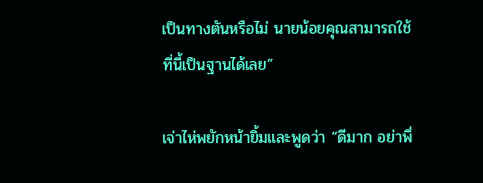เป็นทางตันหรือไม่ นายน้อยคุณสามารถใช้ที่นี้เป็นฐานได้เลย”

เจ่าไห่พยักหน้ายิ้มและพูดว่า “ดีมาก อย่าพึ่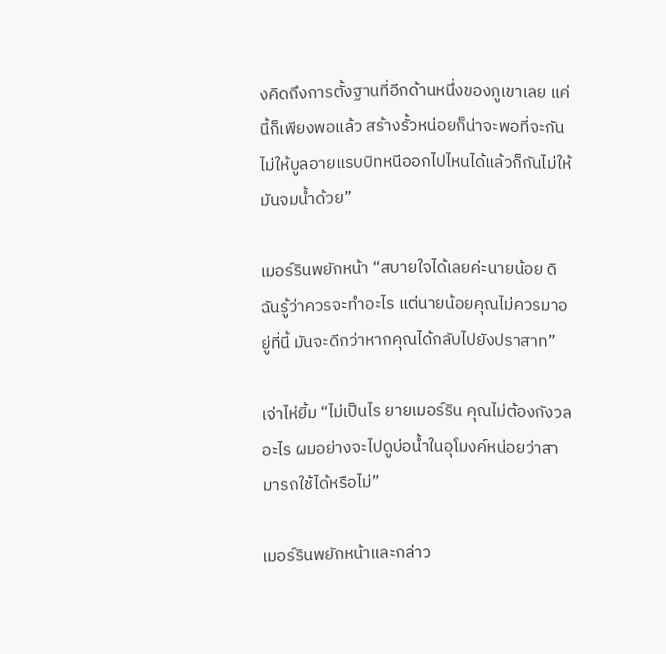งคิดถึงการตั้งฐานที่อีกด้านหนึ่งของภูเขาเลย แค่นี้ก็เพียงพอแล้ว สร้างรั้วหน่อยก็น่าจะพอที่จะกันไม่ให้บูลอายแรบบิทหนีออกไปไหนได้แล้วก็กันไม่ให้มันจมน้ำด้วย”

เมอร์รินพยักหน้า “สบายใจได้เลยค่ะนายน้อย ดิฉันรู้ว่าควรจะทำอะไร แต่นายน้อยคุณไม่ควรมาอยู่ที่นี้ มันจะดีกว่าหากคุณได้กลับไปยังปราสาท”

เจ่าไห่ยิ้ม “ไม่เป็นไร ยายเมอร์ริน คุณไม่ต้องกังวลอะไร ผมอย่างจะไปดูบ่อน้ำในอุโมงค์หน่อยว่าสามารถใช้ได้หรือไม่”

เมอร์รินพยักหน้าและกล่าว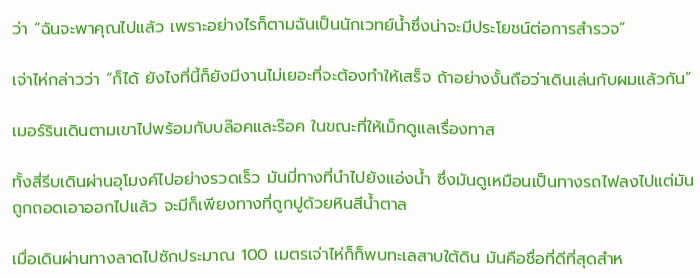ว่า “ฉันจะพาคุณไปแล้ว เพราะอย่างไรก็ตามฉันเป็นนักเวทย์น้ำซึ่งน่าจะมีประโยชน์ต่อการสำรวจ”

เจ่าไห่กล่าวว่า “ก็ได้ ยังไงที่นี้ก็ยังมีงานไม่เยอะที่จะต้องทำให้เสร็จ ถ้าอย่างงั้นถือว่าเดินเล่นกับผมแล้วกัน”

เมอร์รินเดินตามเขาไปพร้อมกับบล๊อคและร๊อค ในขณะที่ให้เม็กดูแลเรื่องทาส

ทั้งสี่รีบเดินผ่านอุโมงค์ไปอย่างรวดเร็ว มันมี่ทางที่นำไปยังแอ่งน้ำ ซึ่งมันดูเหมือนเป็นทางรถไฟลงไปแต่มันถูกถอดเอาออกไปแล้ว จะมีก็เพียงทางที่ถูกปูด้วยหินสีน้ำตาล

เมื่อเดินผ่านทางลาดไปซักประมาณ 100 เมตรเจ่าไห่ก็ก็พบทะเลสาบใต้ดิน มันคือชื่อที่ดีที่สุดสำห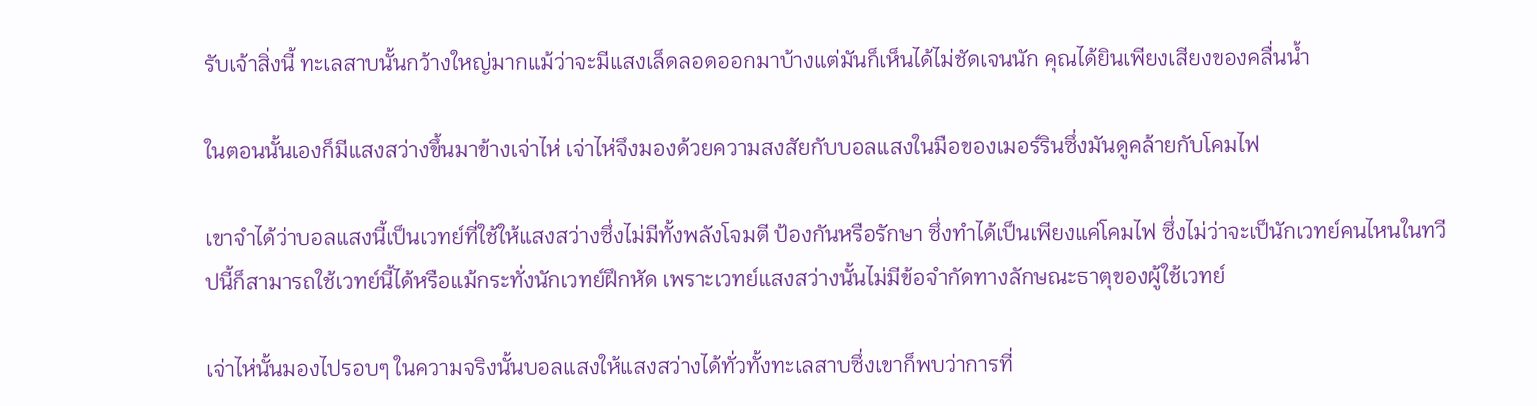รับเจ้าสิ่งนี้ ทะเลสาบนั้นกว้างใหญ่มากแม้ว่าจะมีแสงเล็ดลอดออกมาบ้างแต่มันก็เห็นได้ไม่ชัดเจนนัก คุณได้ยินเพียงเสียงของคลื่นน้ำ

ในตอนนั้นเองก็มีแสงสว่างขึ้นมาข้างเจ่าไห่ เจ่าไห่จึงมองด้วยความสงสัยกับบอลแสงในมือของเมอร์รินซึ่งมันดูคล้ายกับโคมไฟ

เขาจำได้ว่าบอลแสงนี้เป็นเวทย์ที่ใช้ให้แสงสว่างซึ่งไม่มีทั้งพลังโจมตี ป้องกันหรือรักษา ซึ่งทำได้เป็นเพียงแค่โคมไฟ ซึ่งไม่ว่าจะเป็นักเวทย์คนไหนในทวีปนี้ก็สามารถใช้เวทย์นี้ได้หรือแม้กระทั่งนักเวทย์ฝึกหัด เพราะเวทย์แสงสว่างนั้นไม่มีข้อจำกัดทางลักษณะธาตุของผู้ใช้เวทย์

เจ่าไห่นั้นมองไปรอบๆ ในความจริงนั้นบอลแสงให้แสงสว่างได้ทั่วทั้งทะเลสาบซึ่งเขาก็พบว่าการที่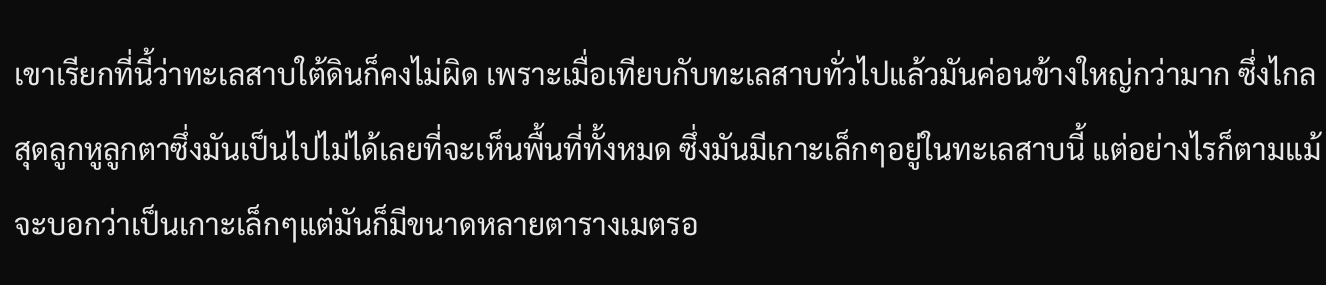เขาเรียกที่นี้ว่าทะเลสาบใต้ดินก็คงไม่ผิด เพราะเมื่อเทียบกับทะเลสาบทั่วไปแล้วมันค่อนข้างใหญ่กว่ามาก ซึ่งไกลสุดลูกหูลูกตาซึ่งมันเป็นไปไม่ได้เลยที่จะเห็นพื้นที่ทั้งหมด ซึ่งมันมีเกาะเล็กๆอยู่ในทะเลสาบนี้ แต่อย่างไรก็ตามแม้จะบอกว่าเป็นเกาะเล็กๆแต่มันก็มีขนาดหลายตารางเมตรอ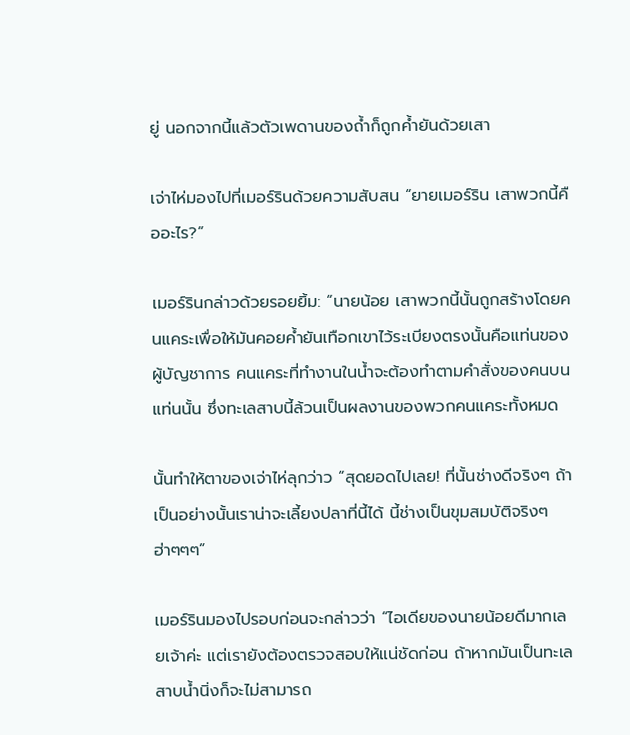ยู่ นอกจากนี้แล้วตัวเพดานของถ้ำก็ถูกค้ำยันด้วยเสา

เจ่าไห่มองไปที่เมอร์รินด้วยความสับสน “ยายเมอร์ริน เสาพวกนี้คืออะไร?”

เมอร์รินกล่าวด้วยรอยยิ้ม: “นายน้อย เสาพวกนี้นั้นถูกสร้างโดยคนแคระเพื่อให้มันคอยค้ำยันเทือกเขาไว้ระเบียงตรงนั้นคือแท่นของผู้บัญชาการ คนแคระที่ทำงานในน้ำจะต้องทำตามคำสั่งของคนบนแท่นนั้น ซึ่งทะเลสาบนี้ล้วนเป็นผลงานของพวกคนแคระทั้งหมด

นั้นทำให้ตาของเจ่าไห่ลุกว่าว “สุดยอดไปเลย! ที่นั้นช่างดีจริงๆ ถ้าเป็นอย่างนั้นเราน่าจะเลี้ยงปลาที่นี้ได้ นี้ช่างเป็นขุมสมบัติจริงๆ ฮ่าๆๆๆ”

เมอร์รินมองไปรอบก่อนจะกล่าวว่า “ไอเดียของนายน้อยดีมากเลยเจ้าค่ะ แต่เรายังต้องตรวจสอบให้แน่ชัดก่อน ถ้าหากมันเป็นทะเลสาบน้ำนิ่งก็จะไม่สามารถ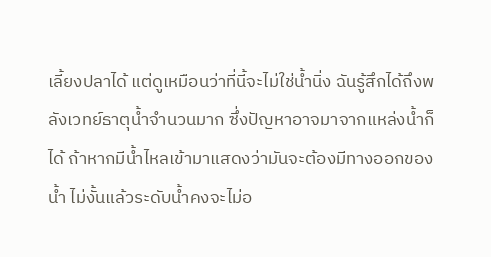เลี้ยงปลาได้ แต่ดูเหมือนว่าที่นี้จะไม่ใช่น้ำนิ่ง ฉันรู้สึกได้ถึงพลังเวทย์ธาตุน้ำจำนวนมาก ซึ่งปัญหาอาจมาจากแหล่งน้ำก็ได้ ถ้าหากมีน้ำไหลเข้ามาแสดงว่ามันจะต้องมีทางออกของน้ำ ไม่งั้นแล้วระดับน้ำคงจะไม่อ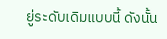ยู่ระดับเดิมแบบนี้ ดังนั้น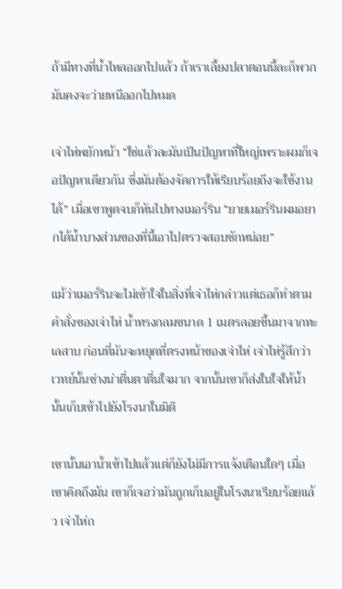ถ้ามีทางที่น้ำไหลออกไปแล้ว ถ้าเราเลี้ยงปลาตอนนี้ละก็พวกมันคงจะว่ายหนีออกไปหมด

เจ่าไห่พยักหน้า “ใช่แล้วละมันเป็นปัญหาที่ใหญ่เพราะผมก็เจอปัญหาเดียวกัน ซึ่งมันต้องจัดการให้เรียบร้อยถึงจะใช้งานได้” เมื่อเขาพูดจบก็หันไปทางเมอร์ริน “ยายเมอร์รินผมอยากได้น้ำบางส่วนของที่นี้เอาไปตรวจสอบซักหน่อย”

แม้ว่าเมอร์รินจะไม่เข้าใจในสิ่งที่เจ่าไห่กล่าวแต่เธอก็ทำตามคำสั่งของเจ่าไห่ น้ำทรงกลมขนาด 1 เมตรลอยขึ้นมาจากทะเลสาบ ก่อนที่มันจะหยุดที่ตรงหน้าของเจ่าไห่ เจ่าไห่รู้สึกว่าเวทย์นั้นช่างน่าตื่นตาตื่นใจมาก จากนั้นเขาก็ส่งในใจให้น้ำนั้นเก็บเข้าไปยังโรงนาในมิติ

เขานั้นเอาน้ำเข้าไปแล้วแต่ก็ยังไม่มีการแจ้งเตือนใดๆ เมื่อเขาคิดถึงมัน เขาก็เจอว่ามันถูกเก็บอยู่ในโรงนาเรียบร้อยแล้ว เจ่าไห่ถ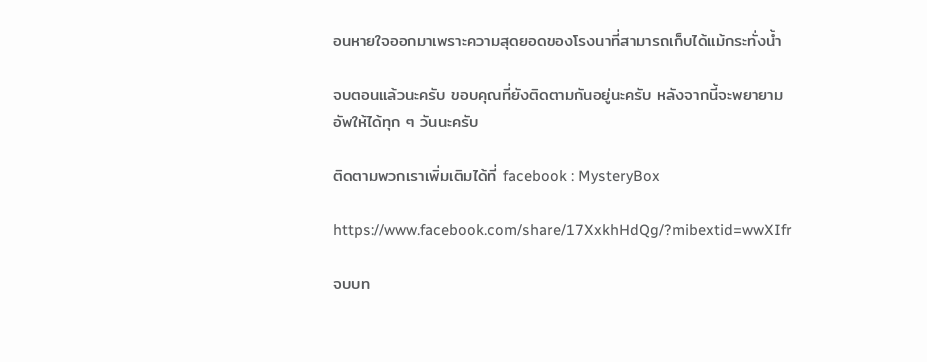อนหายใจออกมาเพราะความสุดยอดของโรงนาที่สามารถเก็บได้แม้กระทั่งน้ำ

จบตอนแล้วนะครับ ขอบคุณที่ยังติดตามกันอยู่นะครับ หลังจากนี้จะพยายามอัพให้ได้ทุก ๆ วันนะครับ

ติดตามพวกเราเพิ่มเติมได้ที่ facebook : MysteryBox

https://www.facebook.com/share/17XxkhHdQg/?mibextid=wwXIfr

จบบท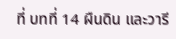ที่ บทที่ 14 ผืนดิน และวารี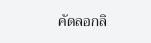คัดลอกลิ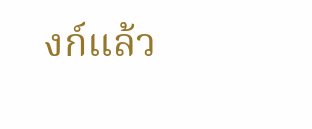งก์แล้ว